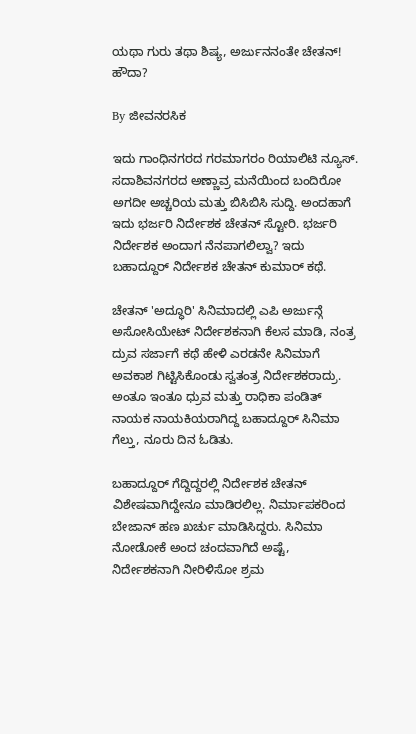ಯಥಾ ಗುರು ತಥಾ ಶಿಷ್ಯ, ಅರ್ಜುನನಂತೇ ಚೇತನ್! ಹೌದಾ?

By ಜೀವನರಸಿಕ

ಇದು ಗಾಂಧಿನಗರದ ಗರಮಾಗರಂ ರಿಯಾಲಿಟಿ ನ್ಯೂಸ್. ಸದಾಶಿವನಗರದ ಅಣ್ಣಾವ್ರ ಮನೆಯಿಂದ ಬಂದಿರೋ ಅಗದೀ ಅಚ್ಚರಿಯ ಮತ್ತು ಬಿಸಿಬಿಸಿ ಸುದ್ದಿ. ಅಂದಹಾಗೆ ಇದು ಭರ್ಜರಿ ನಿರ್ದೇಶಕ ಚೇತನ್ ಸ್ಟೋರಿ. ಭರ್ಜರಿ ನಿರ್ದೇಶಕ ಅಂದಾಗ ನೆನಪಾಗಲಿಲ್ವಾ? ಇದು ಬಹಾದ್ದೂರ್ ನಿರ್ದೇಶಕ ಚೇತನ್ ಕುಮಾರ್ ಕಥೆ.

ಚೇತನ್ 'ಅದ್ಧೂರಿ' ಸಿನಿಮಾದಲ್ಲಿ ಎಪಿ ಅರ್ಜುನ್ಗೆ ಅಸೋಸಿಯೇಟ್ ನಿರ್ದೇಶಕನಾಗಿ ಕೆಲಸ ಮಾಡಿ, ನಂತ್ರ ದ್ರುವ ಸರ್ಜಾಗೆ ಕಥೆ ಹೇಳಿ ಎರಡನೇ ಸಿನಿಮಾಗೆ ಅವಕಾಶ ಗಿಟ್ಟಿಸಿಕೊಂಡು ಸ್ವತಂತ್ರ ನಿರ್ದೇಶಕರಾದ್ರು. ಅಂತೂ ಇಂತೂ ಧ್ರುವ ಮತ್ತು ರಾಧಿಕಾ ಪಂಡಿತ್ ನಾಯಕ ನಾಯಕಿಯರಾಗಿದ್ದ ಬಹಾದ್ದೂರ್ ಸಿನಿಮಾ ಗೆಲ್ತು, ನೂರು ದಿನ ಓಡಿತು.

ಬಹಾದ್ದೂರ್ ಗೆದ್ದಿದ್ದರಲ್ಲಿ ನಿರ್ದೇಶಕ ಚೇತನ್ ವಿಶೇಷವಾಗಿದ್ದೇನೂ ಮಾಡಿರಲಿಲ್ಲ. ನಿರ್ಮಾಪಕರಿಂದ ಬೇಜಾನ್ ಹಣ ಖರ್ಚು ಮಾಡಿಸಿದ್ದರು. ಸಿನಿಮಾ ನೋಡೋಕೆ ಅಂದ ಚಂದವಾಗಿದೆ ಅಷ್ಟೆ, ನಿರ್ದೇಶಕನಾಗಿ ನೀರಿಳಿಸೋ ಶ್ರಮ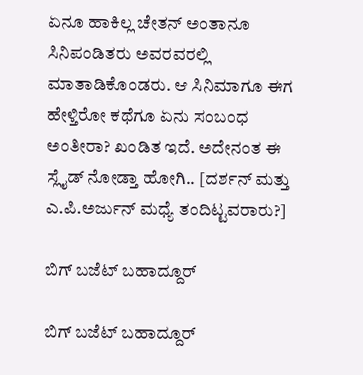ಏನೂ ಹಾಕಿಲ್ಲ ಚೇತನ್ ಅಂತಾನೂ ಸಿನಿಪಂಡಿತರು ಅವರವರಲ್ಲಿ ಮಾತಾಡಿಕೊಂಡರು. ಆ ಸಿನಿಮಾಗೂ ಈಗ ಹೇಳ್ತಿರೋ ಕಥೆಗೂ ಏನು ಸಂಬಂಧ ಅಂತೀರಾ? ಖಂಡಿತ ಇದೆ. ಅದೇನಂತ ಈ ಸ್ಲೈಡ್ ನೋಡ್ತಾ ಹೋಗಿ.. [ದರ್ಶನ್ ಮತ್ತು ಎ.ಪಿ.ಅರ್ಜುನ್ ಮಧ್ಯೆ ತಂದಿಟ್ಟವರಾರು?]

ಬಿಗ್ ಬಜೆಟ್ ಬಹಾದ್ದೂರ್

ಬಿಗ್ ಬಜೆಟ್ ಬಹಾದ್ದೂರ್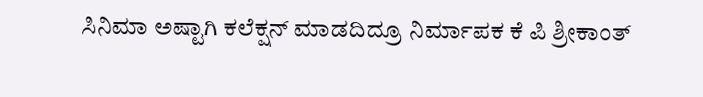ಸಿನಿಮಾ ಅಷ್ಟಾಗಿ ಕಲೆಕ್ಷನ್ ಮಾಡದಿದ್ರೂ ನಿರ್ಮಾಪಕ ಕೆ ಪಿ ಶ್ರೀಕಾಂತ್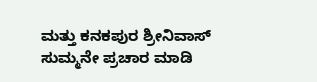ಮತ್ತು ಕನಕಪುರ ಶ್ರೀನಿವಾಸ್ ಸುಮ್ಮನೇ ಪ್ರಚಾರ ಮಾಡಿ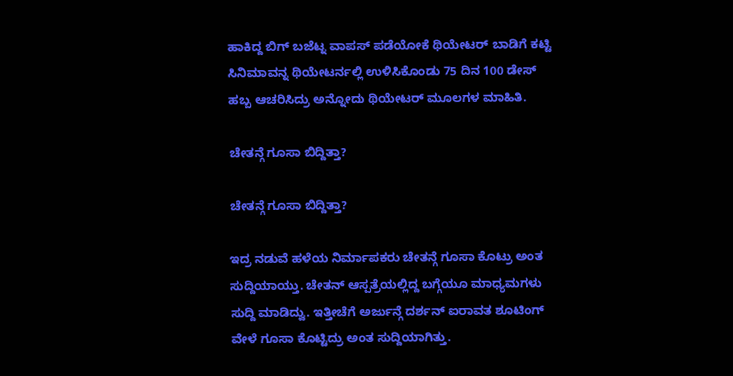ಹಾಕಿದ್ದ ಬಿಗ್ ಬಜೆಟ್ನ ವಾಪಸ್ ಪಡೆಯೋಕೆ ಥಿಯೇಟರ್ ಬಾಡಿಗೆ ಕಟ್ಟಿ ಸಿನಿಮಾವನ್ನ ಥಿಯೇಟರ್ನಲ್ಲಿ ಉಳಿಸಿಕೊಂಡು 75 ದಿನ 100 ಡೇಸ್ ಹಬ್ಬ ಆಚರಿಸಿದ್ರು ಅನ್ನೋದು ಥಿಯೇಟರ್ ಮೂಲಗಳ ಮಾಹಿತಿ.

ಚೇತನ್ಗೆ ಗೂಸಾ ಬಿದ್ದಿತ್ತಾ?

ಚೇತನ್ಗೆ ಗೂಸಾ ಬಿದ್ದಿತ್ತಾ?

ಇದ್ರ ನಡುವೆ ಹಳೆಯ ನಿರ್ಮಾಪಕರು ಚೇತನ್ಗೆ ಗೂಸಾ ಕೊಟ್ರು ಅಂತ ಸುದ್ದಿಯಾಯ್ತು. ಚೇತನ್ ಆಸ್ಪತ್ರೆಯಲ್ಲಿದ್ದ ಬಗ್ಗೆಯೂ ಮಾಧ್ಯಮಗಳು ಸುದ್ದಿ ಮಾಡಿದ್ವು. ಇತ್ತೀಚೆಗೆ ಅರ್ಜುನ್ಗೆ ದರ್ಶನ್ ಐರಾವತ ಶೂಟಿಂಗ್ ವೇಳೆ ಗೂಸಾ ಕೊಟ್ಟಿದ್ರು ಅಂತ ಸುದ್ದಿಯಾಗಿತ್ತು.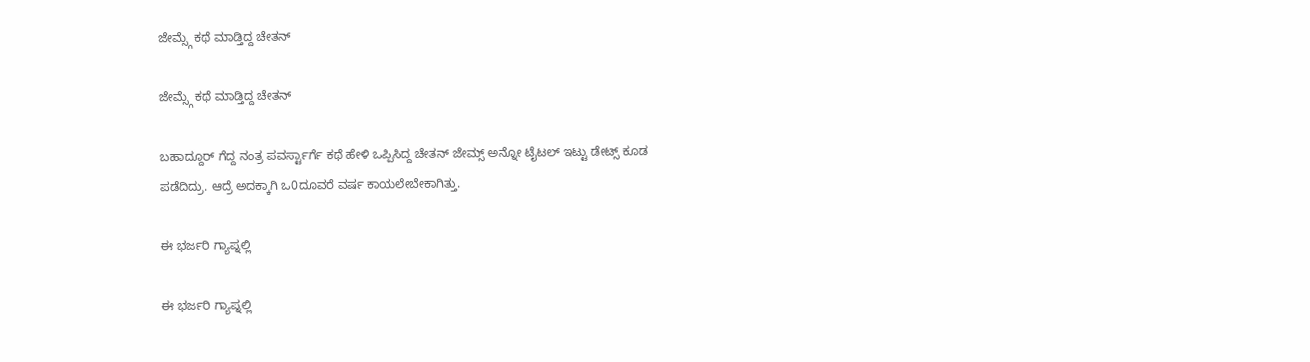ಜೇಮ್ಸ್ಗೆ ಕಥೆ ಮಾಡ್ತಿದ್ದ ಚೇತನ್

ಜೇಮ್ಸ್ಗೆ ಕಥೆ ಮಾಡ್ತಿದ್ದ ಚೇತನ್

ಬಹಾದ್ದೂರ್ ಗೆದ್ದ ನಂತ್ರ ಪವರ್ಸ್ಟಾರ್ಗೆ ಕಥೆ ಹೇಳಿ ಒಪ್ಪಿಸಿದ್ದ ಚೇತನ್ ಜೇಮ್ಸ್ ಅನ್ನೋ ಟೈಟಲ್ ಇಟ್ಟು ಡೇಟ್ಸ್ ಕೂಡ ಪಡೆದಿದ್ರು. ಆದ್ರೆ ಅದಕ್ಕಾಗಿ ಒ0ದೂವರೆ ವರ್ಷ ಕಾಯಲೇಬೇಕಾಗಿತ್ತು.

ಈ ಭರ್ಜರಿ ಗ್ಯಾಪ್ನಲ್ಲಿ

ಈ ಭರ್ಜರಿ ಗ್ಯಾಪ್ನಲ್ಲಿ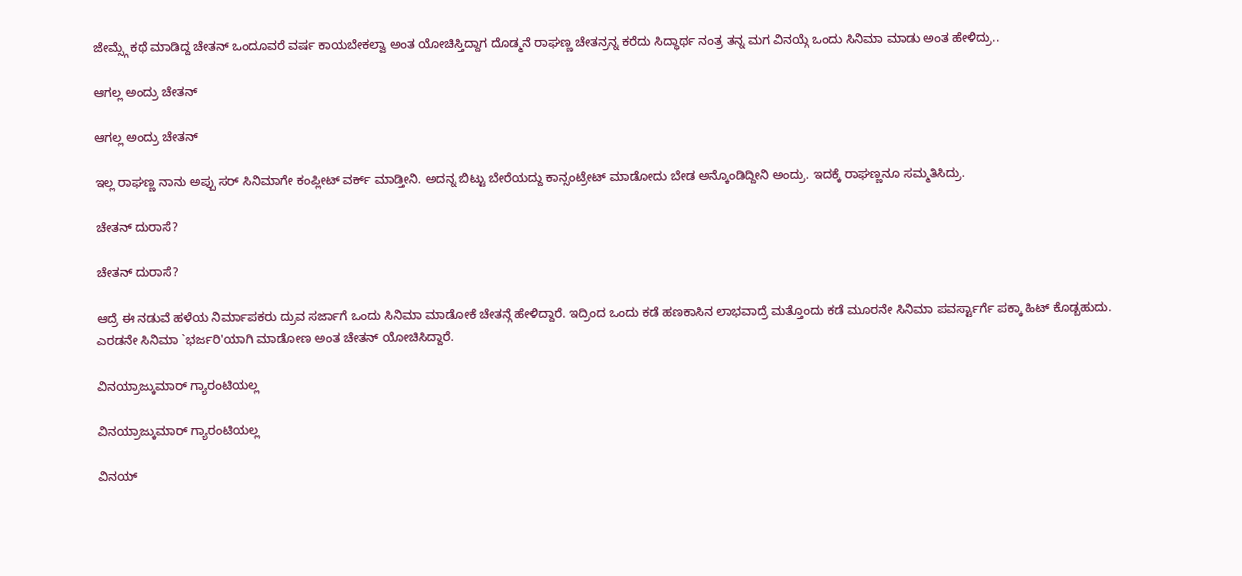ಜೇಮ್ಸ್ಗೆ ಕಥೆ ಮಾಡಿದ್ದ ಚೇತನ್ ಒಂದೂವರೆ ವರ್ಷ ಕಾಯಬೇಕಲ್ವಾ ಅಂತ ಯೋಚಿಸ್ತಿದ್ದಾಗ ದೊಡ್ಮನೆ ರಾಘಣ್ಣ ಚೇತನ್ರನ್ನ ಕರೆದು ಸಿದ್ಧಾರ್ಥ ನಂತ್ರ ತನ್ನ ಮಗ ವಿನಯ್ಗೆ ಒಂದು ಸಿನಿಮಾ ಮಾಡು ಅಂತ ಹೇಳಿದ್ರು..

ಆಗಲ್ಲ ಅಂದ್ರು ಚೇತನ್

ಆಗಲ್ಲ ಅಂದ್ರು ಚೇತನ್

ಇಲ್ಲ ರಾಘಣ್ಣ ನಾನು ಅಪ್ಪು ಸರ್ ಸಿನಿಮಾಗೇ ಕಂಪ್ಲೀಟ್ ವರ್ಕ್ ಮಾಡ್ತೀನಿ. ಅದನ್ನ ಬಿಟ್ಟು ಬೇರೆಯದ್ದು ಕಾನ್ಸಂಟ್ರೇಟ್ ಮಾಡೋದು ಬೇಡ ಅನ್ಕೊಂಡಿದ್ದೀನಿ ಅಂದ್ರು. ಇದಕ್ಕೆ ರಾಘಣ್ಣನೂ ಸಮ್ಮತಿಸಿದ್ರು.

ಚೇತನ್ ದುರಾಸೆ?

ಚೇತನ್ ದುರಾಸೆ?

ಆದ್ರೆ ಈ ನಡುವೆ ಹಳೆಯ ನಿರ್ಮಾಪಕರು ದ್ರುವ ಸರ್ಜಾಗೆ ಒಂದು ಸಿನಿಮಾ ಮಾಡೋಕೆ ಚೇತನ್ಗೆ ಹೇಳಿದ್ದಾರೆ. ಇದ್ರಿಂದ ಒಂದು ಕಡೆ ಹಣಕಾಸಿನ ಲಾಭವಾದ್ರೆ ಮತ್ತೊಂದು ಕಡೆ ಮೂರನೇ ಸಿನಿಮಾ ಪವರ್ಸ್ಟಾರ್ಗೆ ಪಕ್ಕಾ ಹಿಟ್ ಕೊಡ್ಬಹುದು. ಎರಡನೇ ಸಿನಿಮಾ `ಭರ್ಜರಿ'ಯಾಗಿ ಮಾಡೋಣ ಅಂತ ಚೇತನ್ ಯೋಚಿಸಿದ್ದಾರೆ.

ವಿನಯ್ರಾಜ್ಕುಮಾರ್ ಗ್ಯಾರಂಟಿಯಲ್ಲ

ವಿನಯ್ರಾಜ್ಕುಮಾರ್ ಗ್ಯಾರಂಟಿಯಲ್ಲ

ವಿನಯ್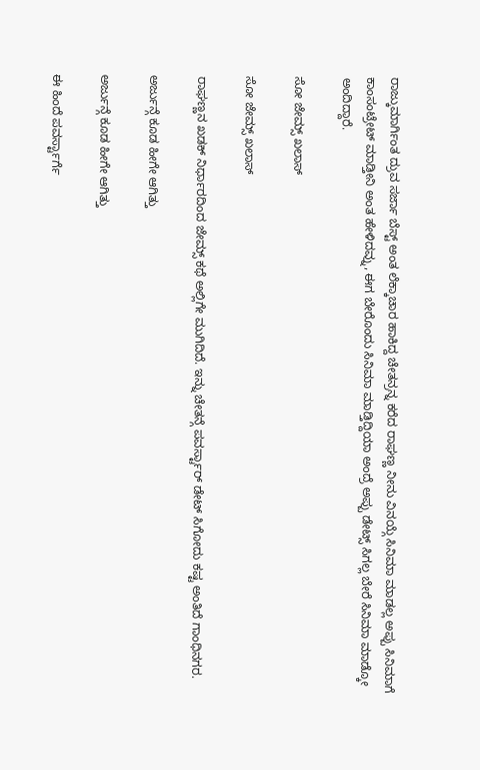ರಾಜ್ಕುಮಾರ್ಗಿಂತ ದ್ರುವ ಸರ್ಜಾ ಬೆಸ್ಟ್ ಅಂತ ಲೆಕ್ಕಾಚಾರ ಹಾಕಿದ್ದ ಚೇತನ್ರನ್ನ ಕರೆದ ರಾಘಣ್ಣ ನೀನು ವಿನಯ್ಗೆ ಸಿನಿಮಾ ಮಾಡಲ್ಲ ಅಪ್ಪು ಸಿನಿಮಾಗೆ ಕಾಂಸಂಟ್ರೇಟ್ ಮಾಡ್ತೀನಿ ಅಂತ ಹೇಳಿದವ್ನು, ಈಗ ಬೇರೊಂದು ಸಿನಿಮಾ ಮಾಡ್ತಿದ್ದಿಯಾ ಅಂದ್ರೆ ಅಪ್ಪು ಡೇಟ್ಸ್ ಸಿಗಲ್ಲ ಬೇರೆ ಸಿನಿಮಾ ಮಾಡ್ಕೋ ಅಂದಿದ್ದಾರೆ.

ಸೋ ಜೇಮ್ಸ್ ಖಲಾಸ್

ಸೋ ಜೇಮ್ಸ್ ಖಲಾಸ್

ರಾಘಣ್ಣನ ಖಡಕ್ ನಿರ್ಧಾರದಿಂದ ಜೇಮ್ಸ್ ಕಥೆ ಅಲ್ಲಿಗೇ ಮುಗಿದಿದೆ. ಇನ್ನು ಚೇತನ್ಗೆ ಪವರ್ಸ್ಟಾರ್ ಡೇಟ್ ಸಿಗೋದು ಕಷ್ಟ ಅಂತಿದೆ ಗಾಂಧಿನಗರ.

ಅರ್ಜುನ್ಗೆ ಕೂಡ ಹೀಗೇ ಆಗಿತ್ತು

ಅರ್ಜುನ್ಗೆ ಕೂಡ ಹೀಗೇ ಆಗಿತ್ತು

ಈ ಹಿಂದೆ ಪವರ್ಸ್ಟಾರ್ಗೆ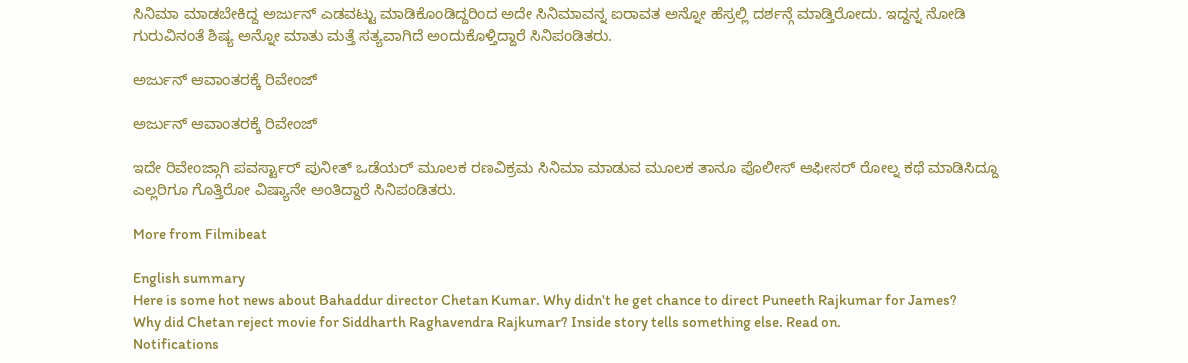ಸಿನಿಮಾ ಮಾಡಬೇಕಿದ್ದ ಅರ್ಜುನ್ ಎಡವಟ್ಟು ಮಾಡಿಕೊಂಡಿದ್ದರಿಂದ ಅದೇ ಸಿನಿಮಾವನ್ನ ಐರಾವತ ಅನ್ನೋ ಹೆಸ್ರಲ್ಲಿ ದರ್ಶನ್ಗೆ ಮಾಡ್ತಿರೋದು. ಇದ್ದನ್ನ ನೋಡಿ ಗುರುವಿನಂತೆ ಶಿಷ್ಯ ಅನ್ನೋ ಮಾತು ಮತ್ತೆ ಸತ್ಯವಾಗಿದೆ ಅಂದುಕೊಳ್ತಿದ್ದಾರೆ ಸಿನಿಪಂಡಿತರು.

ಅರ್ಜುನ್ ಆವಾಂತರಕ್ಕೆ ರಿವೇಂಜ್

ಅರ್ಜುನ್ ಆವಾಂತರಕ್ಕೆ ರಿವೇಂಜ್

ಇದೇ ರಿವೇಂಜ್ಗಾಗಿ ಪವರ್ಸ್ಟಾರ್ ಪುನೀತ್ ಒಡೆಯರ್ ಮೂಲಕ ರಣವಿಕ್ರಮ ಸಿನಿಮಾ ಮಾಡುವ ಮೂಲಕ ತಾನೂ ಪೊಲೀಸ್ ಆಫೀಸರ್ ರೋಲ್ನ ಕಥೆ ಮಾಡಿಸಿದ್ದೂ ಎಲ್ಲರಿಗೂ ಗೊತ್ತಿರೋ ವಿಷ್ಯಾನೇ ಅಂತಿದ್ದಾರೆ ಸಿನಿಪಂಡಿತರು.

More from Filmibeat

English summary
Here is some hot news about Bahaddur director Chetan Kumar. Why didn't he get chance to direct Puneeth Rajkumar for James? Why did Chetan reject movie for Siddharth Raghavendra Rajkumar? Inside story tells something else. Read on.
Notifications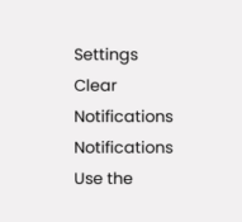Settings
Clear Notifications
Notifications
Use the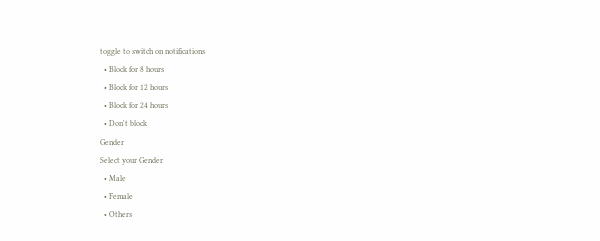toggle to switch on notifications
  • Block for 8 hours
  • Block for 12 hours
  • Block for 24 hours
  • Don't block
Gender
Select your Gender
  • Male
  • Female
  • Others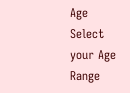Age
Select your Age Range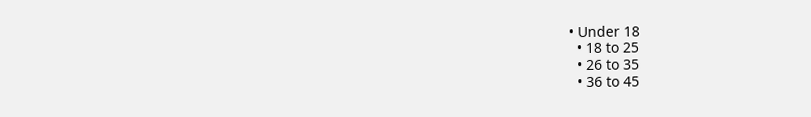• Under 18
  • 18 to 25
  • 26 to 35
  • 36 to 45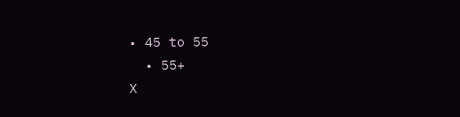• 45 to 55
  • 55+
X